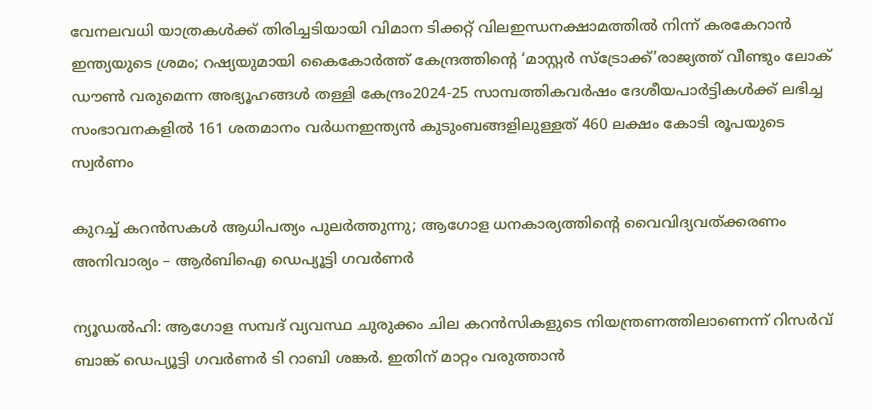വേനലവധി യാത്രകള്‍ക്ക് തിരിച്ചടിയായി വിമാന ടിക്കറ്റ് വിലഇന്ധനക്ഷാമത്തിൽ നിന്ന് കരകേറാൻ ഇന്ത്യയുടെ ശ്രമം; റഷ്യയുമായി കൈകോര്‍ത്ത് കേന്ദ്രത്തിന്റെ ‘മാസ്റ്റര്‍ സ്‌ട്രോക്ക്’രാജ്യത്ത് വീണ്ടും ലോക് ഡൗൺ വരുമെന്ന അഭ്യൂഹങ്ങൾ തള്ളി കേന്ദ്രം2024-25 സാമ്പത്തികവർഷം ദേശീയപാർട്ടികൾക്ക് ലഭിച്ച സംഭാവനകളിൽ 161 ശതമാനം വർധനഇന്ത്യൻ കുടുംബങ്ങളിലുള്ളത് 460 ലക്ഷം കോടി രൂപയുടെ സ്വർണം

കുറച്ച് കറന്‍സകള്‍ ആധിപത്യം പുലര്‍ത്തുന്നു; ആഗോള ധനകാര്യത്തിന്റെ വൈവിദ്യവത്ക്കരണം അനിവാര്യം – ആര്‍ബിഐ ഡെപ്യൂട്ടി ഗവര്‍ണര്‍

ന്യൂഡല്‍ഹി: ആഗോള സമ്പദ് വ്യവസ്ഥ ചുരുക്കം ചില കറന്‍സികളുടെ നിയന്ത്രണത്തിലാണെന്ന്‌ റിസര്‍വ് ബാങ്ക് ഡെപ്യൂട്ടി ഗവര്‍ണര്‍ ടി റാബി ശങ്കര്‍. ഇതിന് മാറ്റം വരുത്താന്‍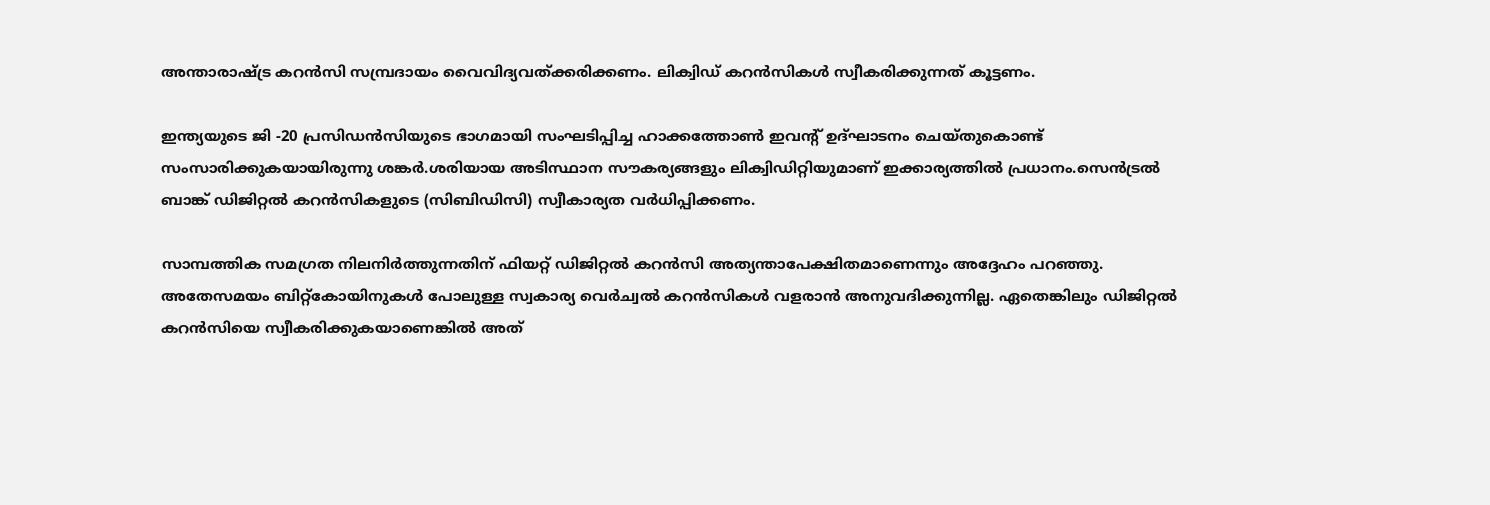അന്താരാഷ്ട്ര കറന്‍സി സമ്പ്രദായം വൈവിദ്യവത്ക്കരിക്കണം. ലിക്വിഡ് കറന്‍സികള്‍ സ്വീകരിക്കുന്നത് കൂട്ടണം.

ഇന്ത്യയുടെ ജി -20 പ്രസിഡന്‍സിയുടെ ഭാഗമായി സംഘടിപ്പിച്ച ഹാക്കത്തോണ്‍ ഇവന്റ് ഉദ്ഘാടനം ചെയ്തുകൊണ്ട് സംസാരിക്കുകയായിരുന്നു ശങ്കര്‍.ശരിയായ അടിസ്ഥാന സൗകര്യങ്ങളും ലിക്വിഡിറ്റിയുമാണ് ഇക്കാര്യത്തില്‍ പ്രധാനം.സെന്‍ട്രല്‍ ബാങ്ക് ഡിജിറ്റല്‍ കറന്‍സികളുടെ (സിബിഡിസി) സ്വീകാര്യത വര്‍ധിപ്പിക്കണം.

സാമ്പത്തിക സമഗ്രത നിലനിര്‍ത്തുന്നതിന് ഫിയറ്റ് ഡിജിറ്റല്‍ കറന്‍സി അത്യന്താപേക്ഷിതമാണെന്നും അദ്ദേഹം പറഞ്ഞു. അതേസമയം ബിറ്റ്‌കോയിനുകള്‍ പോലുള്ള സ്വകാര്യ വെര്‍ച്വല്‍ കറന്‍സികള്‍ വളരാന്‍ അനുവദിക്കുന്നില്ല. ഏതെങ്കിലും ഡിജിറ്റല്‍ കറന്‍സിയെ സ്വീകരിക്കുകയാണെങ്കില്‍ അത്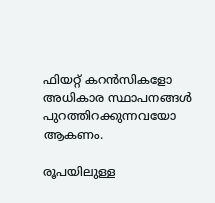ഫിയറ്റ് കറന്‍സികളോ അധികാര സ്ഥാപനങ്ങള്‍ പുറത്തിറക്കുന്നവയോ ആകണം.

രൂപയിലുള്ള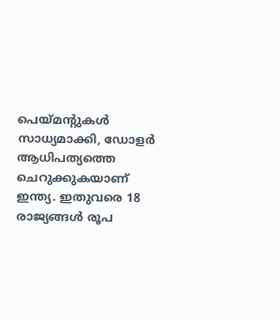പെയ്മന്റുകള്‍ സാധ്യമാക്കി, ഡോളര്‍ ആധിപത്യത്തെ ചെറുക്കുകയാണ് ഇന്ത്യ. ഇതുവരെ 18 രാജ്യങ്ങള്‍ രൂപ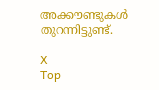അക്കൗണ്ടുകള്‍ തുറന്നിട്ടുണ്ട്.

X
Top